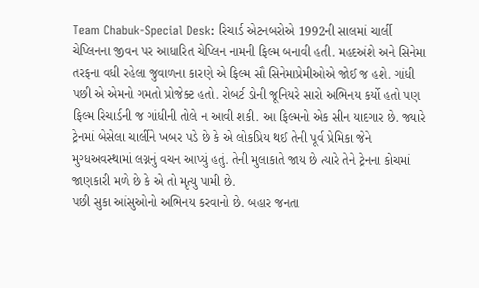Team Chabuk-Special Desk: રિચાર્ડ એટનબરોએ 1992ની સાલમાં ચાર્લી ચેપ્લિનના જીવન પર આધારિત ચેપ્લિન નામની ફિલ્મ બનાવી હતી. મહદઅંશે અને સિનેમા તરફના વધી રહેલા જુવાળના કારણે એ ફિલ્મ સૌ સિનેમાપ્રેમીઓએ જોઈ જ હશે. ગાંધી પછી એ એમનો ગમતો પ્રોજેક્ટ હતો. રોબર્ટ ડોની જૂનિયરે સારો અભિનય કર્યો હતો પણ ફિલ્મ રિચાર્ડની જ ગાંધીની તોલે ન આવી શકી. આ ફિલ્મનો એક સીન યાદગાર છે. જ્યારે ટ્રેનમાં બેસેલા ચાર્લીને ખબર પડે છે કે એ લોકપ્રિય થઈ તેની પૂર્વ પ્રેમિકા જેને મુગ્ધઅવસ્થામાં લગ્નનું વચન આપ્યું હતું. તેની મુલાકાતે જાય છે ત્યારે તેને ટ્રેનના કોચમાં જાણકારી મળે છે કે એ તો મૃત્યુ પામી છે.
પછી સુકા આંસુઓનો અભિનય કરવાનો છે. બહાર જનતા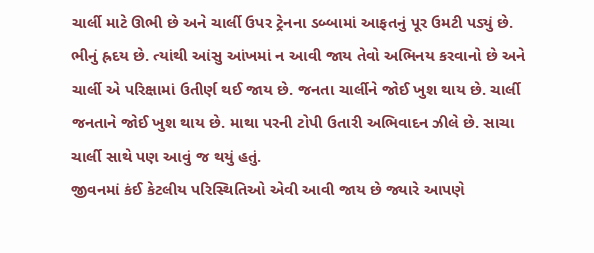ચાર્લી માટે ઊભી છે અને ચાર્લી ઉપર ટ્રેનના ડબ્બામાં આફતનું પૂર ઉમટી પડ્યું છે. ભીનું હ્રદય છે. ત્યાંથી આંસુ આંખમાં ન આવી જાય તેવો અભિનય કરવાનો છે અને ચાર્લી એ પરિક્ષામાં ઉતીર્ણ થઈ જાય છે. જનતા ચાર્લીને જોઈ ખુશ થાય છે. ચાર્લી જનતાને જોઈ ખુશ થાય છે. માથા પરની ટોપી ઉતારી અભિવાદન ઝીલે છે. સાચા ચાર્લી સાથે પણ આવું જ થયું હતું.
જીવનમાં કંઈ કેટલીય પરિસ્થિતિઓ એવી આવી જાય છે જ્યારે આપણે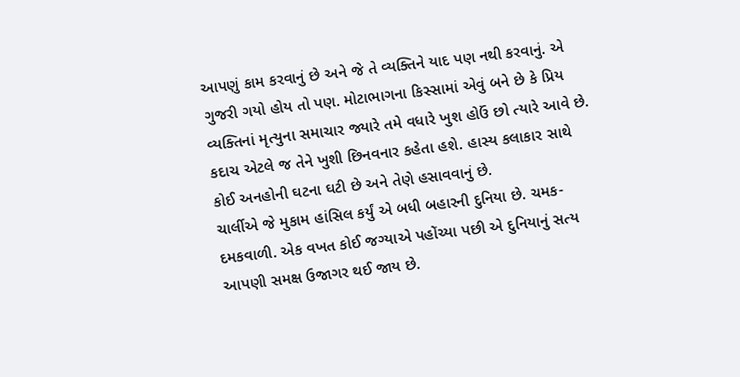આપણું કામ કરવાનું છે અને જે તે વ્યક્તિને યાદ પણ નથી કરવાનું. એ ગુજરી ગયો હોય તો પણ. મોટાભાગના કિસ્સામાં એવું બને છે કે પ્રિય વ્યક્તિનાં મૃત્યુના સમાચાર જ્યારે તમે વધારે ખુશ હોઉં છો ત્યારે આવે છે. કદાચ એટલે જ તેને ખુશી છિનવનાર કહેતા હશે. હાસ્ય કલાકાર સાથે કોઈ અનહોની ઘટના ઘટી છે અને તેણે હસાવવાનું છે.
ચાર્લીએ જે મુકામ હાંસિલ કર્યું એ બધી બહારની દુનિયા છે. ચમક-દમકવાળી. એક વખત કોઈ જગ્યાએ પહોંચ્યા પછી એ દુનિયાનું સત્ય આપણી સમક્ષ ઉજાગર થઈ જાય છે.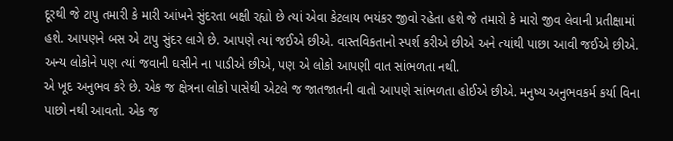દૂરથી જે ટાપુ તમારી કે મારી આંખને સુંદરતા બક્ષી રહ્યો છે ત્યાં એવા કેટલાય ભયંકર જીવો રહેતા હશે જે તમારો કે મારો જીવ લેવાની પ્રતીક્ષામાં હશે. આપણને બસ એ ટાપુ સુંદર લાગે છે. આપણે ત્યાં જઈએ છીએ. વાસ્તવિકતાનો સ્પર્શ કરીએ છીએ અને ત્યાંથી પાછા આવી જઈએ છીએ. અન્ય લોકોને પણ ત્યાં જવાની ઘસીને ના પાડીએ છીએ, પણ એ લોકો આપણી વાત સાંભળતા નથી.
એ ખૂદ અનુભવ કરે છે. એક જ ક્ષેત્રના લોકો પાસેથી એટલે જ જાતજાતની વાતો આપણે સાંભળતા હોઈએ છીએ. મનુષ્ય અનુભવકર્મ કર્યા વિના પાછો નથી આવતો. એક જ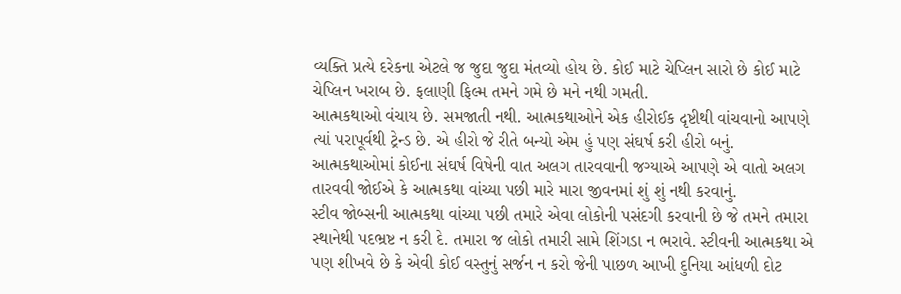વ્યક્તિ પ્રત્યે દરેકના એટલે જ જુદા જુદા મંતવ્યો હોય છે. કોઈ માટે ચેપ્લિન સારો છે કોઈ માટે ચેપ્લિન ખરાબ છે. ફલાણી ફિલ્મ તમને ગમે છે મને નથી ગમતી.
આત્મકથાઓ વંચાય છે. સમજાતી નથી. આત્મકથાઓને એક હીરોઈક દૃષ્ટીથી વાંચવાનો આપણે ત્યાં પરાપૂર્વથી ટ્રેન્ડ છે. એ હીરો જે રીતે બન્યો એમ હું પણ સંઘર્ષ કરી હીરો બનું. આત્મકથાઓમાં કોઈના સંઘર્ષ વિષેની વાત અલગ તારવવાની જગ્યાએ આપણે એ વાતો અલગ તારવવી જોઈએ કે આત્મકથા વાંચ્યા પછી મારે મારા જીવનમાં શું શું નથી કરવાનું.
સ્ટીવ જોબ્સની આત્મકથા વાંચ્યા પછી તમારે એવા લોકોની પસંદગી કરવાની છે જે તમને તમારા સ્થાનેથી પદભ્રષ્ટ ન કરી દે. તમારા જ લોકો તમારી સામે શિંગડા ન ભરાવે. સ્ટીવની આત્મકથા એ પણ શીખવે છે કે એવી કોઈ વસ્તુનું સર્જન ન કરો જેની પાછળ આખી દુનિયા આંધળી દોટ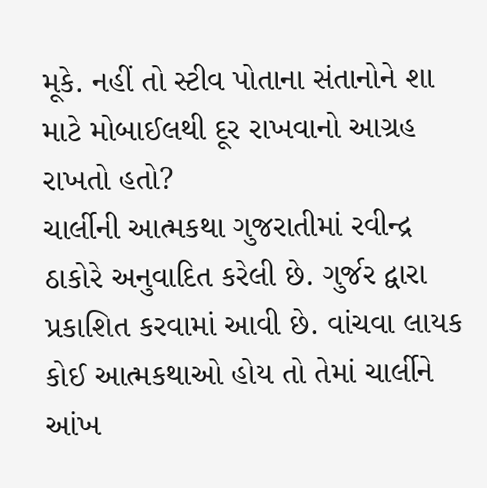મૂકે. નહીં તો સ્ટીવ પોતાના સંતાનોને શા માટે મોબાઈલથી દૂર રાખવાનો આગ્રહ રાખતો હતો?
ચાર્લીની આત્મકથા ગુજરાતીમાં રવીન્દ્ર ઠાકોરે અનુવાદિત કરેલી છે. ગુર્જર દ્વારા પ્રકાશિત કરવામાં આવી છે. વાંચવા લાયક કોઈ આત્મકથાઓ હોય તો તેમાં ચાર્લીને આંખ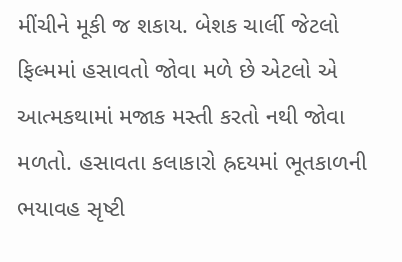મીંચીને મૂકી જ શકાય. બેશક ચાર્લી જેટલો ફિલ્મમાં હસાવતો જોવા મળે છે એટલો એ આત્મકથામાં મજાક મસ્તી કરતો નથી જોવા મળતો. હસાવતા કલાકારો હ્રદયમાં ભૂતકાળની ભયાવહ સૃષ્ટી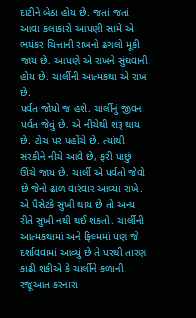દાટીને બેઠા હોય છે. જતાં જતાં આવા કલાકારો આપણી સામે એ ભયંકર ચિત્તાની રાખનો ઢગલો મૂકી જાય છે. આપણે એ રાખને સુંઘવાની હોય છે. ચાર્લીની આત્મકથા એ રાખ છે.
પર્વત જોયો જ હશે. ચાર્લીનું જીવન પર્વત જેવું છે. એ નીચેથી શરૂ થાય છે. ટોચ પર પહોંચે છે. ત્યાંથી સરકીને નીચે આવે છે, ફરી પાછું ઊંચે જાય છે. ચાર્લી એ પર્વતો જેવો છે જેનો ઢાળ વારંવાર આવ્યા રાખે. એ પૈસેટકે સુખી થાય છે તો અન્ય રીતે સુખી નથી થઈ શકતો. ચાર્લીની આત્મકથામાં અને ફિલ્મમાં પણ જે દર્શાવવામાં આવ્યું છે તે પરથી તારણ કાઢી શકીએ કે ચાર્લીને કળાની રજૂઆત કરનારા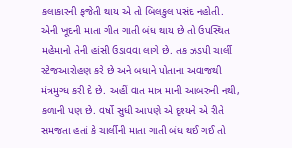કલાકારની ફજેતી થાય એ તો બિલકુલ પસંદ નહોતી.
એની ખૂદની માતા ગીત ગાતી બંધ થાય છે તો ઉપસ્થિત મહેમાનો તેની હાંસી ઉડાવવા લાગે છે. તક ઝડપી ચાર્લી સ્ટેજઆરોહણ કરે છે અને બધાને પોતાના અવાજથી મંત્રમુગ્ધ કરી દે છે. અહીં વાત માત્ર માની આબરુની નથી, કળાની પણ છે. વર્ષો સુધી આપણે એ દૃશ્યને એ રીતે સમજતા હતાં કે ચાર્લીની માતા ગાતી બંધ થઈ ગઈ તો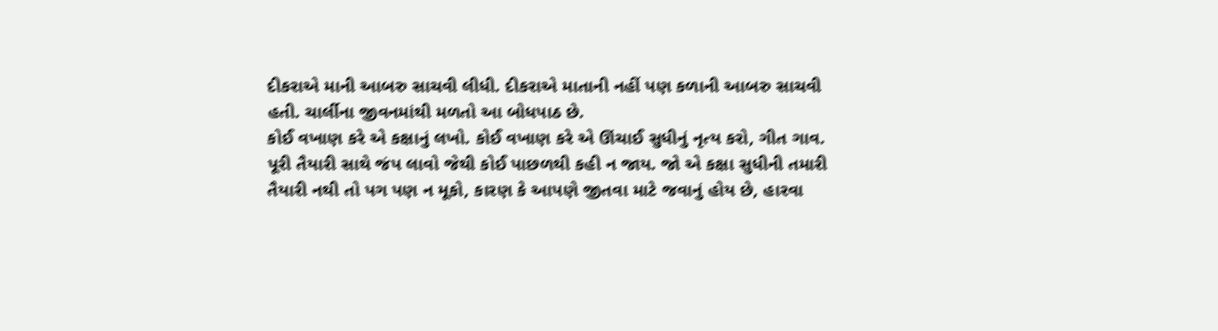દીકરાએ માની આબરુ સાચવી લીધી. દીકરાએ માતાની નહીં પણ કળાની આબરુ સાચવી હતી. ચાર્લીના જીવનમાંથી મળતો આ બોધપાઠ છે.
કોઈ વખાણ કરે એ કક્ષાનું લખો. કોઈ વખાણ કરે એ ઊંચાઈ સુધીનું નૃત્ય કરો, ગીત ગાવ. પૂરી તૈયારી સાથે જંપ લાવો જેથી કોઈ પાછળથી કહી ન જાય. જો એ કક્ષા સુધીની તમારી તૈયારી નથી તો પગ પણ ન મૂકો, કારણ કે આપણે જીતવા માટે જવાનું હોય છે, હારવા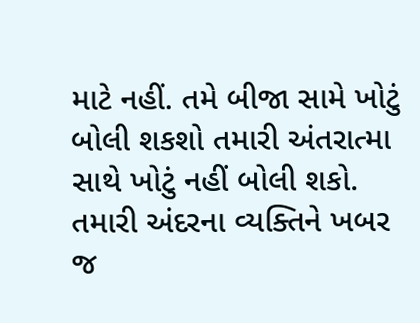માટે નહીં. તમે બીજા સામે ખોટું બોલી શકશો તમારી અંતરાત્મા સાથે ખોટું નહીં બોલી શકો. તમારી અંદરના વ્યક્તિને ખબર જ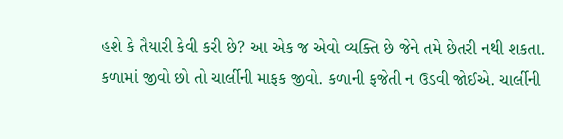હશે કે તૈયારી કેવી કરી છે? આ એક જ એવો વ્યક્તિ છે જેને તમે છેતરી નથી શકતા.
કળામાં જીવો છો તો ચાર્લીની માફક જીવો. કળાની ફજેતી ન ઉડવી જોઈએ. ચાર્લીની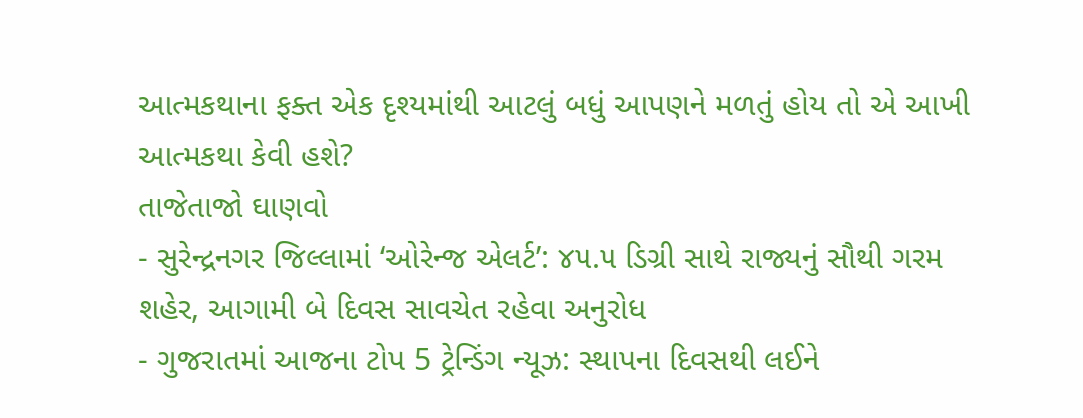આત્મકથાના ફક્ત એક દૃશ્યમાંથી આટલું બધું આપણને મળતું હોય તો એ આખી આત્મકથા કેવી હશે?
તાજેતાજો ઘાણવો
- સુરેન્દ્રનગર જિલ્લામાં ‘ઓરેન્જ એલર્ટ’: ૪૫.૫ ડિગ્રી સાથે રાજ્યનું સૌથી ગરમ શહેર, આગામી બે દિવસ સાવચેત રહેવા અનુરોધ
- ગુજરાતમાં આજના ટોપ 5 ટ્રેન્ડિંગ ન્યૂઝ: સ્થાપના દિવસથી લઈને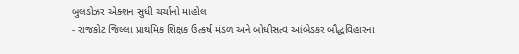બુલડોઝર એક્શન સુધી ચર્ચાનો માહોલ
- રાજકોટ જિલ્લા પ્રાથમિક શિક્ષક ઉત્કર્ષ મંડળ અને બોધીસત્વ આંબેડકર બૌદ્ધવિહારના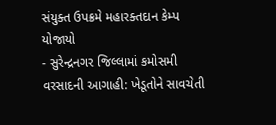સંયુક્ત ઉપક્રમે મહારક્તદાન કેમ્પ યોજાયો
- સુરેન્દ્રનગર જિલ્લામાં કમોસમી વરસાદની આગાહી: ખેડૂતોને સાવચેતી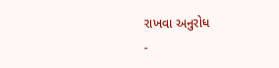રાખવા અનુરોધ
-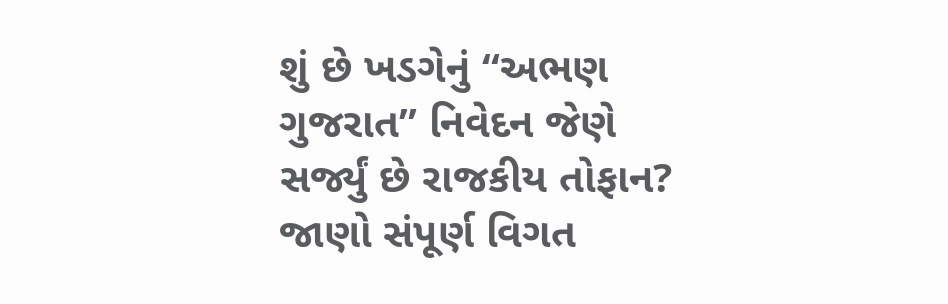શું છે ખડગેનું “અભણ ગુજરાત” નિવેદન જેણે સર્જ્યું છે રાજકીય તોફાન? જાણો સંપૂર્ણ વિગત